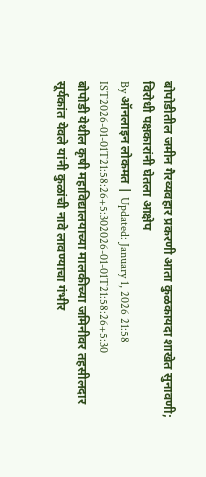बोपोडीतील जमीन गैरव्यवहार प्रकरणी आता कुळकायदा शाखेत सुनावणी; विरोधी पक्षकारांनी घेतला आक्षेप
By ऑनलाइन लोकमत | Updated: January 1, 2026 21:58 IST2026-01-01T21:58:26+5:302026-01-01T21:58:26+5:30
बोपोडी येथील कृषी महाविद्यालयाच्या मालकीच्या जमिनीवर तहसीलदार सूर्यकांत येवले यांनी कुळांची नावे लावण्याचा गंभीर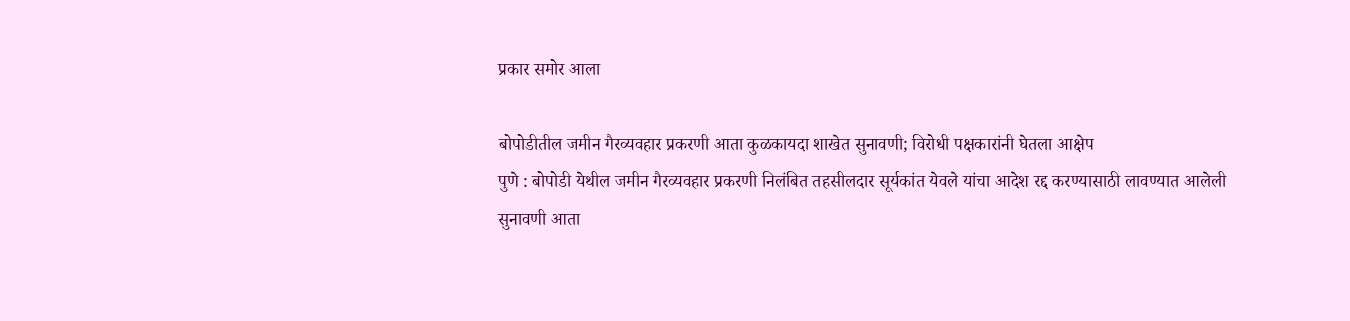प्रकार समोर आला

बोपोडीतील जमीन गैरव्यवहार प्रकरणी आता कुळकायदा शाखेत सुनावणी; विरोधी पक्षकारांनी घेतला आक्षेप
पुणे : बोपोडी येथील जमीन गैरव्यवहार प्रकरणी निलंबित तहसीलदार सूर्यकांत येवले यांचा आदेश रद्द करण्यासाठी लावण्यात आलेली सुनावणी आता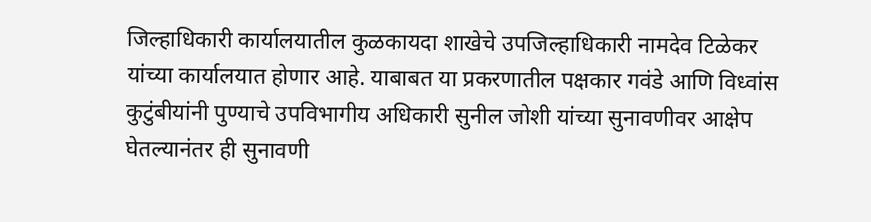जिल्हाधिकारी कार्यालयातील कुळकायदा शाखेचे उपजिल्हाधिकारी नामदेव टिळेकर यांच्या कार्यालयात होणार आहे. याबाबत या प्रकरणातील पक्षकार गवंडे आणि विध्वांस कुटुंबीयांनी पुण्याचे उपविभागीय अधिकारी सुनील जोशी यांच्या सुनावणीवर आक्षेप घेतल्यानंतर ही सुनावणी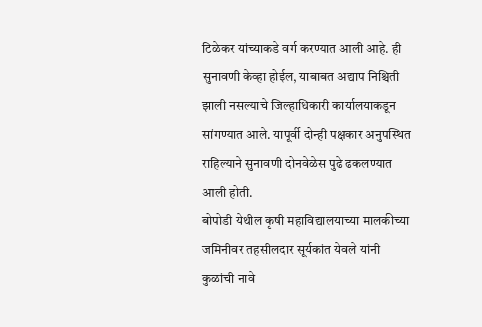टिळेकर यांच्याकडे वर्ग करण्यात आली आहे. ही सुनावणी केव्हा होईल, याबाबत अद्याप निश्चिती झाली नसल्याचे जिल्हाधिकारी कार्यालयाकडून सांगण्यात आले. यापूर्वी दोन्ही पक्षकार अनुपस्थित राहिल्याने सुनावणी दोनवेळेस पुढे ढकलण्यात आली होती.
बोपोडी येथील कृषी महाविद्यालयाच्या मालकीच्या जमिनीवर तहसीलदार सूर्यकांत येवले यांनी कुळांची नावे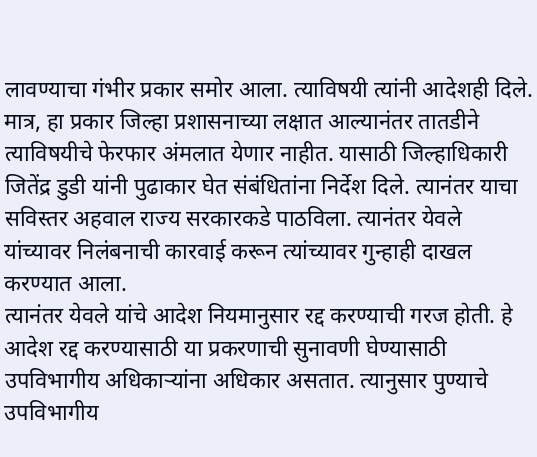लावण्याचा गंभीर प्रकार समोर आला. त्याविषयी त्यांनी आदेशही दिले. मात्र, हा प्रकार जिल्हा प्रशासनाच्या लक्षात आल्यानंतर तातडीने त्याविषयीचे फेरफार अंमलात येणार नाहीत. यासाठी जिल्हाधिकारी जितेंद्र डुडी यांनी पुढाकार घेत संबंधितांना निर्देश दिले. त्यानंतर याचा सविस्तर अहवाल राज्य सरकारकडे पाठविला. त्यानंतर येवले यांच्यावर निलंबनाची कारवाई करून त्यांच्यावर गुन्हाही दाखल करण्यात आला.
त्यानंतर येवले यांचे आदेश नियमानुसार रद्द करण्याची गरज होती. हे आदेश रद्द करण्यासाठी या प्रकरणाची सुनावणी घेण्यासाठी उपविभागीय अधिकाऱ्यांना अधिकार असतात. त्यानुसार पुण्याचे उपविभागीय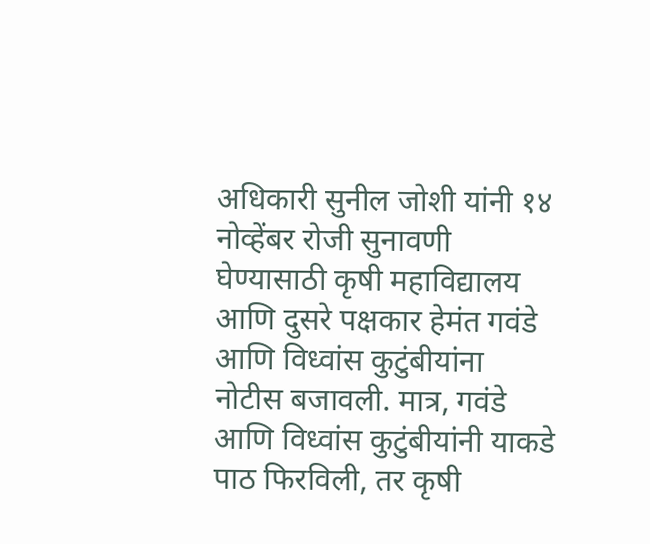अधिकारी सुनील जोशी यांनी १४ नोव्हेंबर रोजी सुनावणी घेण्यासाठी कृषी महाविद्यालय आणि दुसरे पक्षकार हेमंत गवंडे आणि विध्वांस कुटुंबीयांना नोटीस बजावली. मात्र, गवंडे आणि विध्वांस कुटुंबीयांनी याकडे पाठ फिरविली, तर कृषी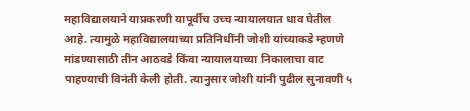महाविद्यालयाने याप्रकरणी यापूर्वीच उच्च न्यायालयात धाव घेतील आहे. त्यामुळे महाविद्यालयाच्या प्रतिनिधींनी जोशी यांच्याकडे म्हणणे मांडण्यासाठी तीन आठवडे किंवा न्यायालयाच्या निकालाचा वाट पाहण्याची विनंती केली होती. त्यानुसार जोशी यांनी पुढील सुनावणी ५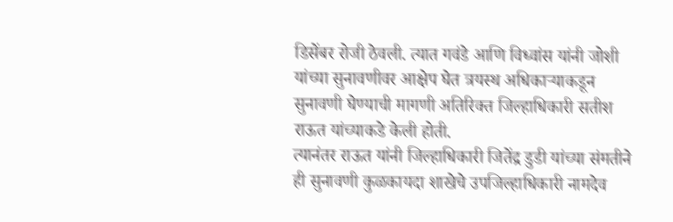डिसेंबर रोजी ठेवली. त्यात गवंडे आणि विध्वांस यांनी जोशी यांच्या सुनावणीवर आक्षेप घेत त्रयस्थ अधिकाऱ्याकडून सुनावणी घेण्याची मागणी अतिरिक्त जिल्हाधिकारी सतीश राऊत यांच्याकडे केली होती.
त्यानंतर राऊत यांनी जिल्हाधिकारी जितेंद्र डुडी यांच्या संमतीने ही सुनावणी कुळकायदा शाखेचे उपजिल्हाधिकारी नामदेव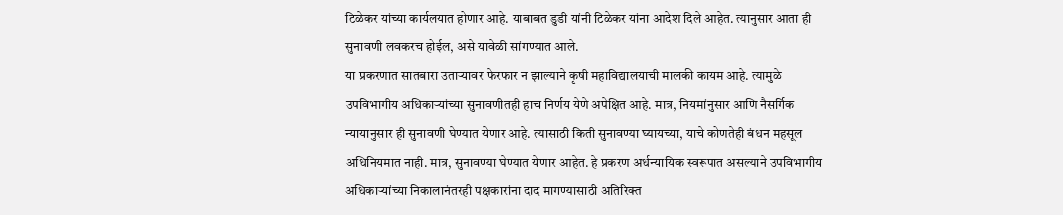टिळेकर यांच्या कार्यलयात होणार आहे. याबाबत डुडी यांनी टिळेकर यांना आदेश दिले आहेत. त्यानुसार आता ही सुनावणी लवकरच होईल, असे यावेळी सांगण्यात आले.
या प्रकरणात सातबारा उताऱ्यावर फेरफार न झाल्याने कृषी महाविद्यालयाची मालकी कायम आहे. त्यामुळे उपविभागीय अधिकाऱ्यांच्या सुनावणीतही हाच निर्णय येणे अपेक्षित आहे. मात्र, नियमांनुसार आणि नैसर्गिक न्यायानुसार ही सुनावणी घेण्यात येणार आहे. त्यासाठी किती सुनावण्या घ्यायच्या, याचे कोणतेही बंधन महसूल अधिनियमात नाही. मात्र, सुनावण्या घेण्यात येणार आहेत. हे प्रकरण अर्धन्यायिक स्वरूपात असल्याने उपविभागीय अधिकाऱ्यांच्या निकालानंतरही पक्षकारांना दाद मागण्यासाठी अतिरिक्त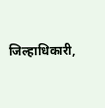जिल्हाधिकारी,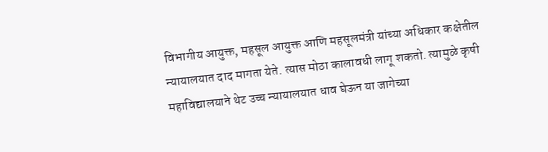विभागीय आयुक्त, महसूल आयुक्त आणि महसूलमंत्री यांच्या अधिकार कक्षेतील न्यायालयात दाद मागता येते. त्यास मोठा कालावधी लागू शकतो. त्यामुळे कृषी महाविद्यालयाने थेट उच्च न्यायालयात धाव घेऊन या जागेच्या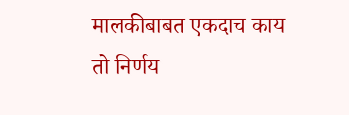मालकीबाबत एकदाच काय तो निर्णय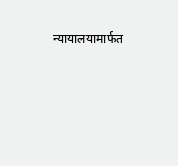न्यायालयामार्फत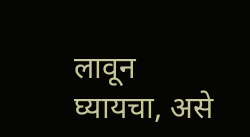लावून घ्यायचा, असे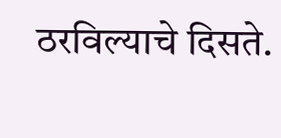ठरविल्याचे दिसते.